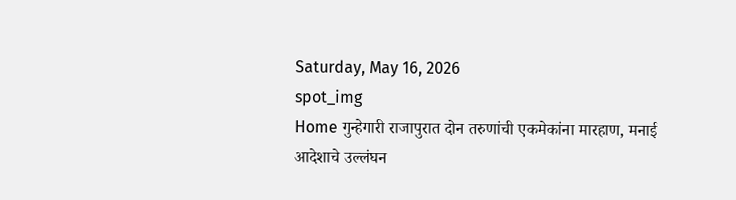Saturday, May 16, 2026
spot_img
Home गुन्हेगारी राजापुरात दोन तरुणांची एकमेकांना मारहाण, मनाई आदेशाचे उल्लंघन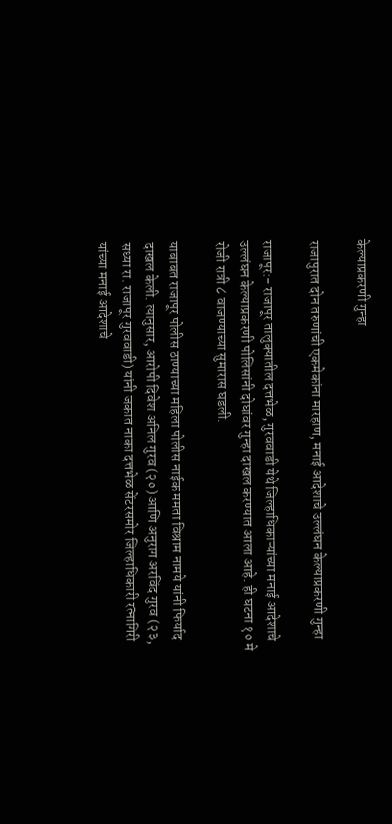केल्याप्रकरणी गुन्हा

राजापुरात दोन तरुणांची एकमेकांना मारहाण, मनाई आदेशाचे उल्लंघन केल्याप्रकरणी गुन्हा

राजापूर:- राजापूर तालुक्यातील दत्तभेळ, गुरववाडी येथे जिल्हाधिकाऱ्यांच्या मनाई आदेशाचे उल्लंघन केल्याप्रकरणी पोलिसांनी दोघांवर गुन्हा दाखल करण्यात आला आहे. ही घटना १० मे रोजी रात्री ८ वाजण्याच्या सुमारास घडली.

याबाबत राजापूर पोलीस ठाण्याच्या महिला पोलीस नाईक ममता विश्राम नामये यांनी फिर्याद दाखल केली. त्यानुसार, आरोपी दिवेश अनिल गुरव (२०) आणि अनुराग अरविंद गुरव (२३, सध्या रा. राजापूर गुरववाडी) यांनी जकात नाका दत्तभेळ सेंटरसमोर जिल्हाधिकारी रत्नागिरी यांच्या मनाई आदेशाचे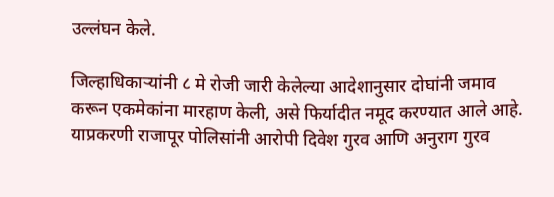उल्लंघन केले.

जिल्हाधिकाऱ्यांनी ८ मे रोजी जारी केलेल्या आदेशानुसार दोघांनी जमाव करून एकमेकांना मारहाण केली, असे फिर्यादीत नमूद करण्यात आले आहे. याप्रकरणी राजापूर पोलिसांनी आरोपी दिवेश गुरव आणि अनुराग गुरव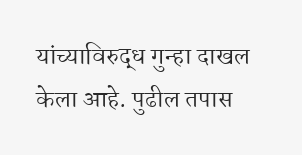यांच्याविरुद्ध गुन्हा दाखल केला आहे. पुढील तपास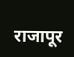राजापूर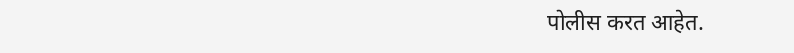पोलीस करत आहेत.